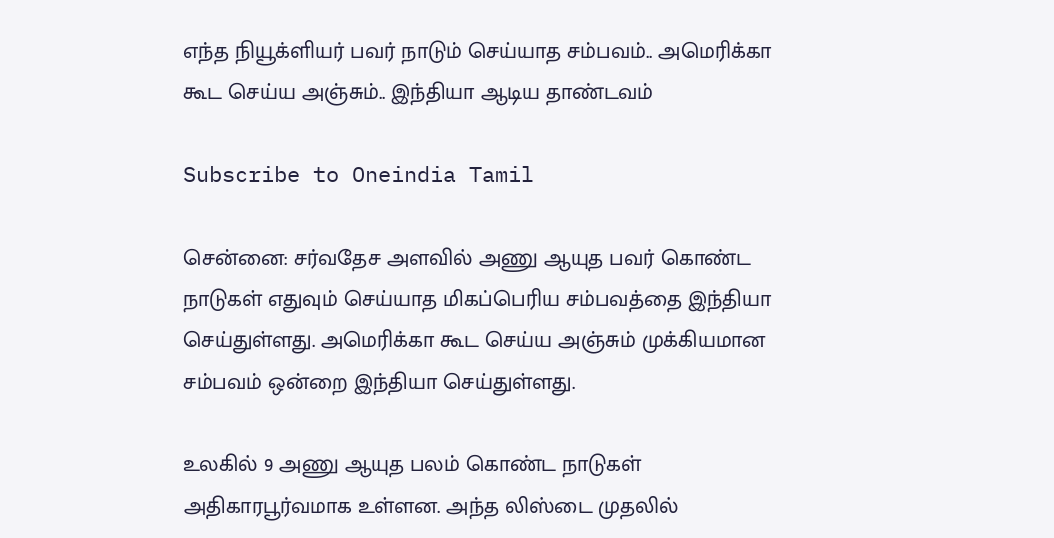எந்த நியூக்ளியர் பவர் நாடும் செய்யாத சம்பவம்.. அமெரிக்கா கூட செய்ய அஞ்சும்.. இந்தியா ஆடிய தாண்டவம்

Subscribe to Oneindia Tamil

சென்னை: சர்வதேச அளவில் அணு ஆயுத பவர் கொண்ட நாடுகள் எதுவும் செய்யாத மிகப்பெரிய சம்பவத்தை இந்தியா செய்துள்ளது. அமெரிக்கா கூட செய்ய அஞ்சும் முக்கியமான சம்பவம் ஒன்றை இந்தியா செய்துள்ளது.

உலகில் 9 அணு ஆயுத பலம் கொண்ட நாடுகள் அதிகாரபூர்வமாக உள்ளன. அந்த லிஸ்டை முதலில்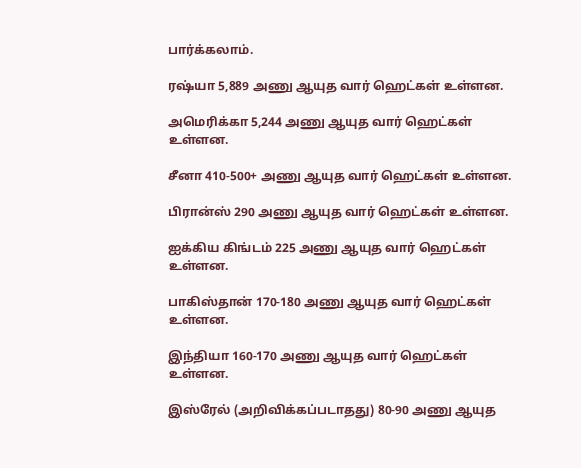பார்க்கலாம்.

ரஷ்யா 5,889 அணு ஆயுத வார் ஹெட்கள் உள்ளன.

அமெரிக்கா 5,244 அணு ஆயுத வார் ஹெட்கள் உள்ளன.

சீனா 410-500+ அணு ஆயுத வார் ஹெட்கள் உள்ளன.

பிரான்ஸ் 290 அணு ஆயுத வார் ஹெட்கள் உள்ளன.

ஐக்கிய கிங்டம் 225 அணு ஆயுத வார் ஹெட்கள் உள்ளன.

பாகிஸ்தான் 170-180 அணு ஆயுத வார் ஹெட்கள் உள்ளன.

இந்தியா 160-170 அணு ஆயுத வார் ஹெட்கள் உள்ளன.

இஸ்ரேல் (அறிவிக்கப்படாதது) 80-90 அணு ஆயுத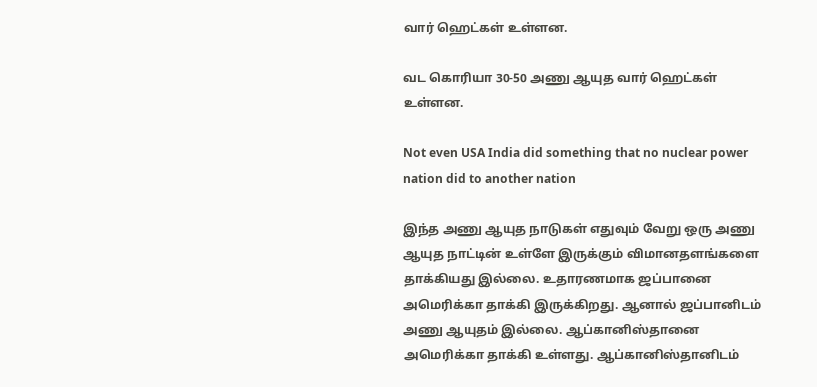வார் ஹெட்கள் உள்ளன.

வட கொரியா 30-50 அணு ஆயுத வார் ஹெட்கள் உள்ளன.

Not even USA India did something that no nuclear power nation did to another nation

இந்த அணு ஆயுத நாடுகள் எதுவும் வேறு ஒரு அணு ஆயுத நாட்டின் உள்ளே இருக்கும் விமானதளங்களை தாக்கியது இல்லை. உதாரணமாக ஜப்பானை அமெரிக்கா தாக்கி இருக்கிறது. ஆனால் ஜப்பானிடம் அணு ஆயுதம் இல்லை. ஆப்கானிஸ்தானை அமெரிக்கா தாக்கி உள்ளது. ஆப்கானிஸ்தானிடம்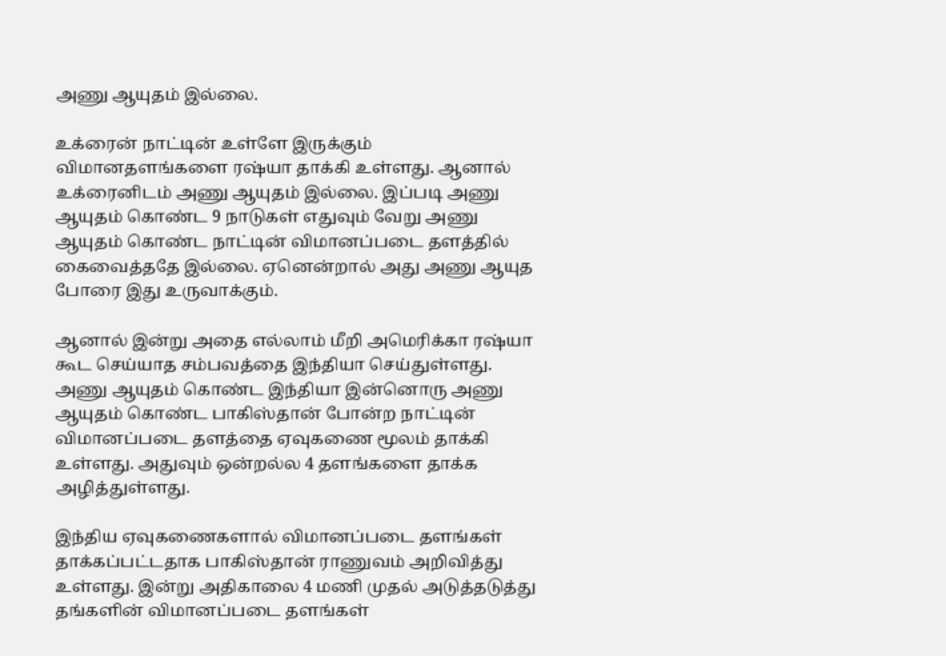அணு ஆயுதம் இல்லை.

உக்ரைன் நாட்டின் உள்ளே இருக்கும் விமானதளங்களை ரஷ்யா தாக்கி உள்ளது. ஆனால் உக்ரைனிடம் அணு ஆயுதம் இல்லை. இப்படி அணு ஆயுதம் கொண்ட 9 நாடுகள் எதுவும் வேறு அணு ஆயுதம் கொண்ட நாட்டின் விமானப்படை தளத்தில் கைவைத்ததே இல்லை. ஏனென்றால் அது அணு ஆயுத போரை இது உருவாக்கும்.

ஆனால் இன்று அதை எல்லாம் மீறி அமெரிக்கா ரஷ்யா கூட செய்யாத சம்பவத்தை இந்தியா செய்துள்ளது. அணு ஆயுதம் கொண்ட இந்தியா இன்னொரு அணு ஆயுதம் கொண்ட பாகிஸ்தான் போன்ற நாட்டின் விமானப்படை தளத்தை ஏவுகணை மூலம் தாக்கி உள்ளது. அதுவும் ஒன்றல்ல 4 தளங்களை தாக்க அழித்துள்ளது.

இந்திய ஏவுகணைகளால் விமானப்படை தளங்கள் தாக்கப்பட்டதாக பாகிஸ்தான் ராணுவம் அறிவித்து உள்ளது. இன்று அதிகாலை 4 மணி முதல் அடுத்தடுத்து தங்களின் விமானப்படை தளங்கள்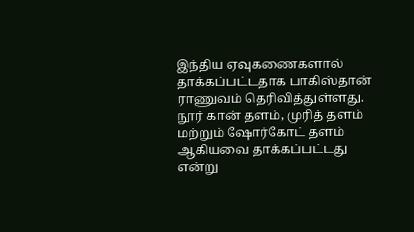இந்திய ஏவுகணைகளால் தாக்கப்பட்டதாக பாகிஸ்தான் ராணுவம் தெரிவித்துள்ளது. நூர் கான் தளம், முரித் தளம் மற்றும் ஷோர்கோட் தளம் ஆகியவை தாக்கப்பட்டது என்று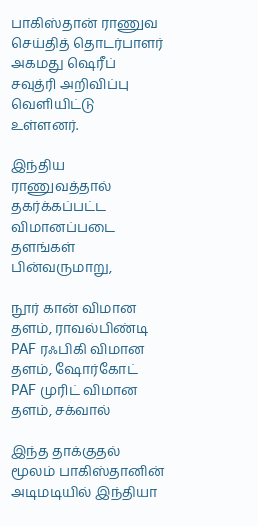பாகிஸ்தான் ராணுவ செய்தித் தொடர்பாளர் அகமது ஷெரீப் சவுத்ரி அறிவிப்பு வெளியிட்டு உள்ளனர்.

இந்திய ராணுவத்தால் தகர்க்கப்பட்ட விமானப்படை தளங்கள் பின்வருமாறு,

நூர் கான் விமான தளம், ராவல்பிண்டி
PAF ரஃபிகி விமான தளம், ஷோர்கோட்
PAF முரிட் விமான தளம், சக்வால்

இந்த தாக்குதல் மூலம் பாகிஸ்தானின் அடிமடியில் இந்தியா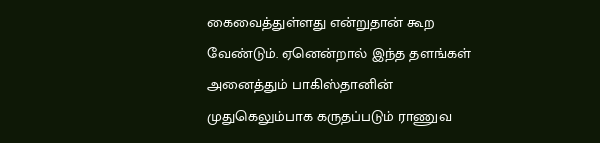கைவைத்துள்ளது என்றுதான் கூற வேண்டும். ஏனென்றால் இந்த தளங்கள் அனைத்தும் பாகிஸ்தானின் முதுகெலும்பாக கருதப்படும் ராணுவ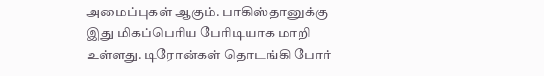அமைப்புகள் ஆகும். பாகிஸ்தானுக்கு இது மிகப்பெரிய பேரிடியாக மாறி உள்ளது. டிரோன்கள் தொடங்கி போர்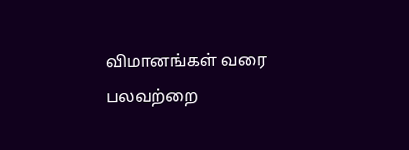விமானங்கள் வரை பலவற்றை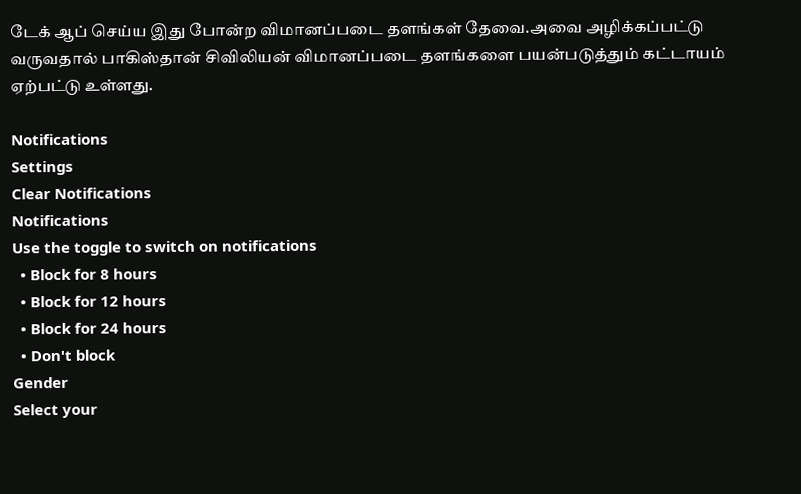டேக் ஆப் செய்ய இது போன்ற விமானப்படை தளங்கள் தேவை.அவை அழிக்கப்பட்டு வருவதால் பாகிஸ்தான் சிவிலியன் விமானப்படை தளங்களை பயன்படுத்தும் கட்டாயம் ஏற்பட்டு உள்ளது.

Notifications
Settings
Clear Notifications
Notifications
Use the toggle to switch on notifications
  • Block for 8 hours
  • Block for 12 hours
  • Block for 24 hours
  • Don't block
Gender
Select your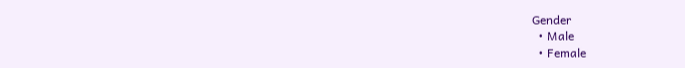Gender
  • Male
  • Female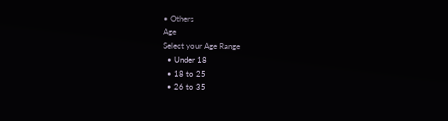• Others
Age
Select your Age Range
  • Under 18
  • 18 to 25
  • 26 to 35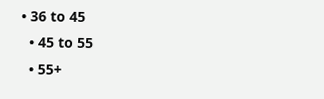• 36 to 45
  • 45 to 55
  • 55+